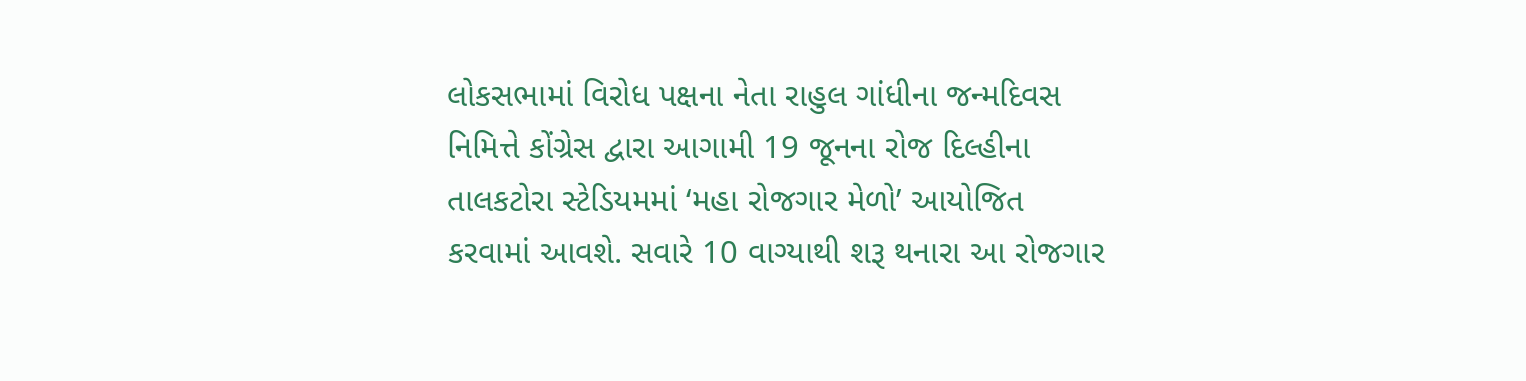લોકસભામાં વિરોધ પક્ષના નેતા રાહુલ ગાંધીના જન્મદિવસ નિમિત્તે કોંગ્રેસ દ્વારા આગામી 19 જૂનના રોજ દિલ્હીના તાલકટોરા સ્ટેડિયમમાં ‘મહા રોજગાર મેળો’ આયોજિત કરવામાં આવશે. સવારે 10 વાગ્યાથી શરૂ થનારા આ રોજગાર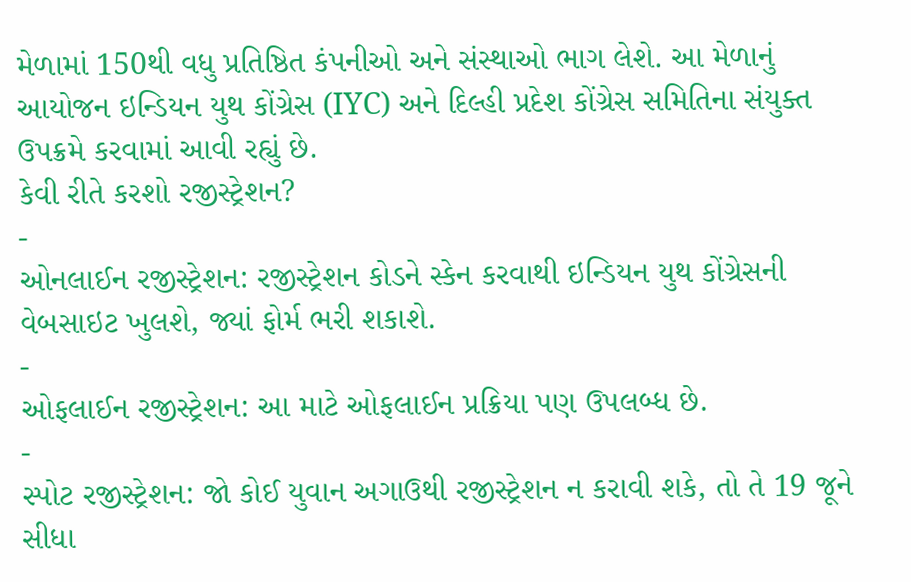મેળામાં 150થી વધુ પ્રતિષ્ઠિત કંપનીઓ અને સંસ્થાઓ ભાગ લેશે. આ મેળાનું આયોજન ઇન્ડિયન યુથ કોંગ્રેસ (IYC) અને દિલ્હી પ્રદેશ કોંગ્રેસ સમિતિના સંયુક્ત ઉપક્રમે કરવામાં આવી રહ્યું છે.
કેવી રીતે કરશો રજીસ્ટ્રેશન?
-
ઓનલાઈન રજીસ્ટ્રેશન: રજીસ્ટ્રેશન કોડને સ્કેન કરવાથી ઇન્ડિયન યુથ કોંગ્રેસની વેબસાઇટ ખુલશે, જ્યાં ફોર્મ ભરી શકાશે.
-
ઓફલાઈન રજીસ્ટ્રેશન: આ માટે ઓફલાઈન પ્રક્રિયા પણ ઉપલબ્ધ છે.
-
સ્પોટ રજીસ્ટ્રેશન: જો કોઈ યુવાન અગાઉથી રજીસ્ટ્રેશન ન કરાવી શકે, તો તે 19 જૂને સીધા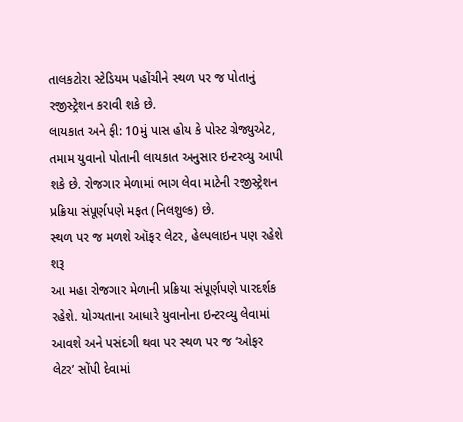તાલકટોરા સ્ટેડિયમ પહોંચીને સ્થળ પર જ પોતાનું રજીસ્ટ્રેશન કરાવી શકે છે.
લાયકાત અને ફી: 10મું પાસ હોય કે પોસ્ટ ગ્રેજ્યુએટ, તમામ યુવાનો પોતાની લાયકાત અનુસાર ઇન્ટરવ્યુ આપી શકે છે. રોજગાર મેળામાં ભાગ લેવા માટેની રજીસ્ટ્રેશન પ્રક્રિયા સંપૂર્ણપણે મફત (નિલશુલ્ક) છે.
સ્થળ પર જ મળશે ઑફર લેટર, હેલ્પલાઇન પણ રહેશે શરૂ
આ મહા રોજગાર મેળાની પ્રક્રિયા સંપૂર્ણપણે પારદર્શક રહેશે. યોગ્યતાના આધારે યુવાનોના ઇન્ટરવ્યુ લેવામાં આવશે અને પસંદગી થવા પર સ્થળ પર જ ‘ઓફર લેટર’ સોંપી દેવામાં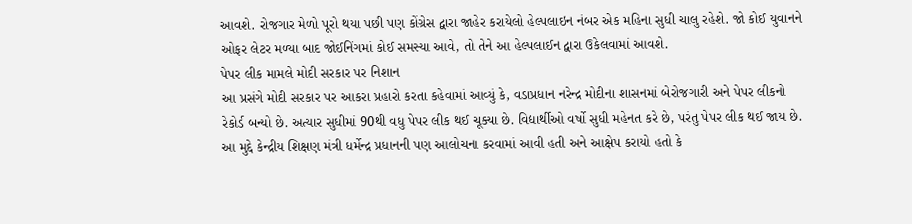આવશે. રોજગાર મેળો પૂરો થયા પછી પણ કોંગ્રેસ દ્વારા જાહેર કરાયેલો હેલ્પલાઇન નંબર એક મહિના સુધી ચાલુ રહેશે. જો કોઈ યુવાનને ઓફર લેટર મળ્યા બાદ જોઈનિંગમાં કોઈ સમસ્યા આવે, તો તેને આ હેલ્પલાઈન દ્વારા ઉકેલવામાં આવશે.
પેપર લીક મામલે મોદી સરકાર પર નિશાન
આ પ્રસંગે મોદી સરકાર પર આકરા પ્રહારો કરતા કહેવામાં આવ્યું કે, વડાપ્રધાન નરેન્દ્ર મોદીના શાસનમાં બેરોજગારી અને પેપર લીકનો રેકોર્ડ બન્યો છે. અત્યાર સુધીમાં 90થી વધુ પેપર લીક થઈ ચૂક્યા છે. વિદ્યાર્થીઓ વર્ષો સુધી મહેનત કરે છે, પરંતુ પેપર લીક થઈ જાય છે. આ મુદ્દે કેન્દ્રીય શિક્ષણ મંત્રી ધર્મેન્દ્ર પ્રધાનની પણ આલોચના કરવામાં આવી હતી અને આક્ષેપ કરાયો હતો કે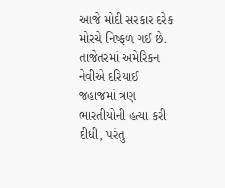આજે મોદી સરકાર દરેક મોરચે નિષ્ફળ ગઈ છે. તાજેતરમાં અમેરિકન નેવીએ દરિયાઈ જહાજમાં ત્રણ ભારતીયોની હત્યા કરી દીધી, પરંતુ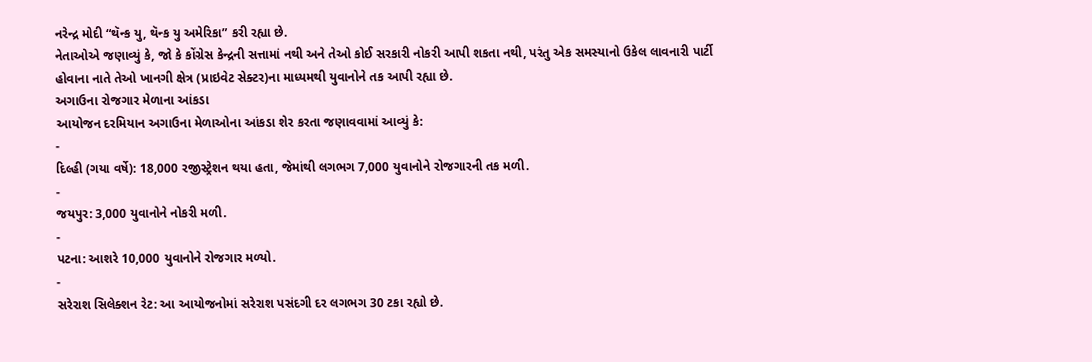નરેન્દ્ર મોદી “થૅન્ક યુ, થૅન્ક યુ અમેરિકા” કરી રહ્યા છે.
નેતાઓએ જણાવ્યું કે, જો કે કોંગ્રેસ કેન્દ્રની સત્તામાં નથી અને તેઓ કોઈ સરકારી નોકરી આપી શકતા નથી, પરંતુ એક સમસ્યાનો ઉકેલ લાવનારી પાર્ટી હોવાના નાતે તેઓ ખાનગી ક્ષેત્ર (પ્રાઇવેટ સેક્ટર)ના માધ્યમથી યુવાનોને તક આપી રહ્યા છે.
અગાઉના રોજગાર મેળાના આંકડા
આયોજન દરમિયાન અગાઉના મેળાઓના આંકડા શેર કરતા જણાવવામાં આવ્યું કે:
-
દિલ્હી (ગયા વર્ષે): 18,000 રજીસ્ટ્રેશન થયા હતા, જેમાંથી લગભગ 7,000 યુવાનોને રોજગારની તક મળી.
-
જયપુર: 3,000 યુવાનોને નોકરી મળી.
-
પટના: આશરે 10,000 યુવાનોને રોજગાર મળ્યો.
-
સરેરાશ સિલેક્શન રેટ: આ આયોજનોમાં સરેરાશ પસંદગી દર લગભગ 30 ટકા રહ્યો છે.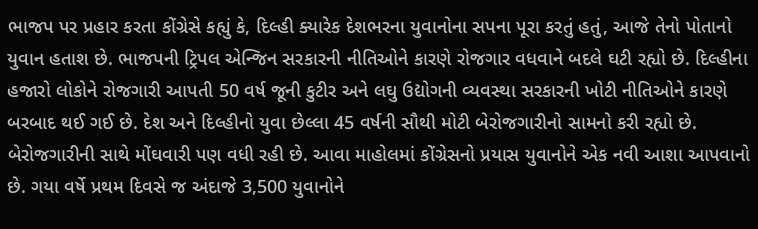ભાજપ પર પ્રહાર કરતા કોંગ્રેસે કહ્યું કે, દિલ્હી ક્યારેક દેશભરના યુવાનોના સપના પૂરા કરતું હતું, આજે તેનો પોતાનો યુવાન હતાશ છે. ભાજપની ટ્રિપલ એન્જિન સરકારની નીતિઓને કારણે રોજગાર વધવાને બદલે ઘટી રહ્યો છે. દિલ્હીના હજારો લોકોને રોજગારી આપતી 50 વર્ષ જૂની કુટીર અને લઘુ ઉદ્યોગની વ્યવસ્થા સરકારની ખોટી નીતિઓને કારણે બરબાદ થઈ ગઈ છે. દેશ અને દિલ્હીનો યુવા છેલ્લા 45 વર્ષની સૌથી મોટી બેરોજગારીનો સામનો કરી રહ્યો છે. બેરોજગારીની સાથે મોંઘવારી પણ વધી રહી છે. આવા માહોલમાં કોંગ્રેસનો પ્રયાસ યુવાનોને એક નવી આશા આપવાનો છે. ગયા વર્ષે પ્રથમ દિવસે જ અંદાજે 3,500 યુવાનોને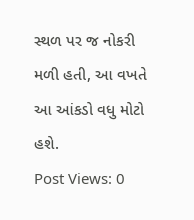સ્થળ પર જ નોકરી મળી હતી, આ વખતે આ આંકડો વધુ મોટો હશે.
Post Views: 0